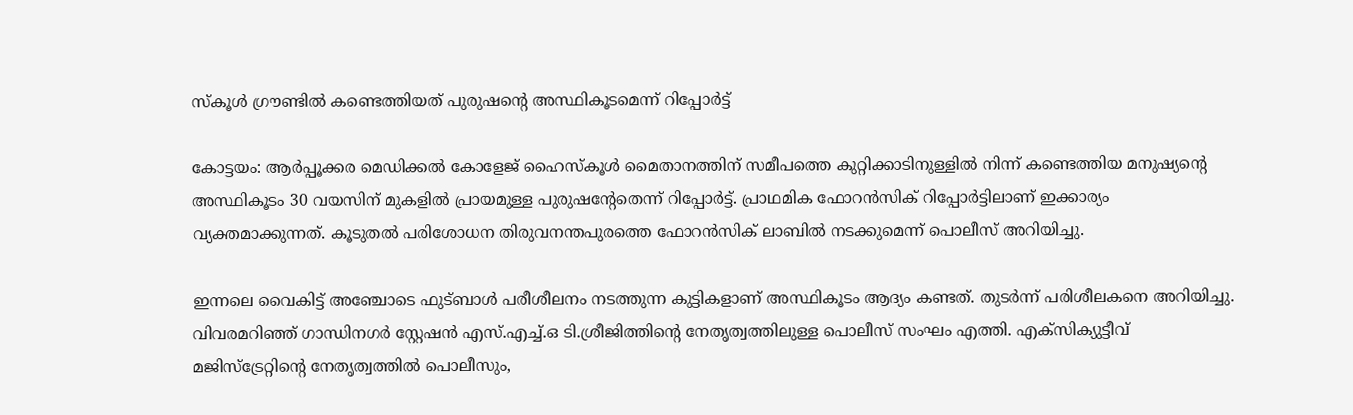സ്‌‌കൂൾ ഗ്രൗണ്ടിൽ കണ്ടെത്തിയത് പുരുഷന്റെ അസ്ഥികൂടമെന്ന് റിപ്പോർട്ട്

കോട്ടയം: ആർപ്പൂക്കര മെഡിക്കൽ കോളേജ് ഹൈസ്‌കൂൾ മൈതാനത്തിന് സമീപത്തെ കുറ്റിക്കാടിനുള്ളിൽ നിന്ന് കണ്ടെത്തിയ മനുഷ്യന്റെ അസ്ഥികൂടം 30 വയസിന് മുകളിൽ പ്രായമുള്ള പുരുഷന്റേതെന്ന് റിപ്പോർട്ട്. പ്രാഥമിക ഫോറൻസിക് റിപ്പോർട്ടിലാണ് ഇക്കാര്യം വ്യക്തമാക്കുന്നത്. കൂടുതൽ പരിശോധന തിരുവനന്തപുരത്തെ ഫോറൻസിക് ലാബിൽ നടക്കുമെന്ന് പൊലീസ് അറിയിച്ചു.

ഇന്നലെ വൈകിട്ട് അഞ്ചോടെ ഫുട്‌ബാൾ പരീശീലനം നടത്തുന്ന കുട്ടികളാണ് അസ്ഥികൂടം ആദ്യം കണ്ടത്. തുടർന്ന് പരിശീലകനെ അറിയിച്ചു. വിവരമറിഞ്ഞ് ഗാന്ധിനഗർ സ്റ്റേഷൻ എസ്.എച്ച്.ഒ ടി.ശ്രീജിത്തിന്റെ നേതൃത്വത്തിലുള്ള പൊലീസ് സംഘം എത്തി. എക്സിക്യുട്ടീവ് മജിസ്ട്രേറ്റിന്റെ നേതൃത്വത്തിൽ പൊലീസും,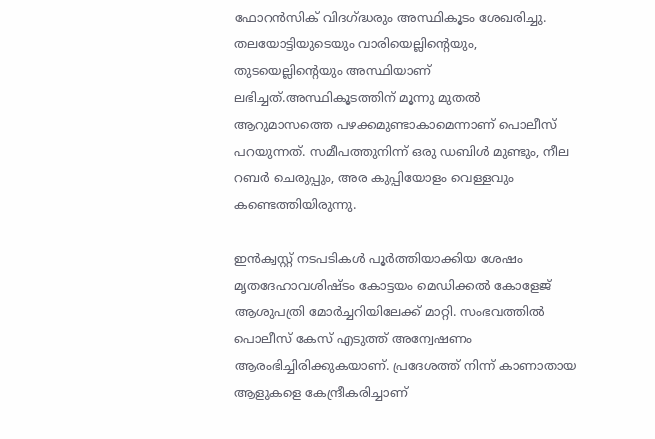ഫോറൻസിക് വിദഗ്ദ്ധരും അസ്ഥികൂടം ശേഖരിച്ചു. തലയോട്ടിയുടെയും വാരിയെല്ലിന്റെയും, തുടയെല്ലിന്റെയും അസ്ഥിയാണ് ലഭിച്ചത്.അസ്ഥികൂടത്തിന് മൂന്നു മുതൽ ആറുമാസത്തെ പഴക്കമുണ്ടാകാമെന്നാണ് പൊലീസ് പറയുന്നത്. സമീപത്തുനിന്ന് ഒരു ഡബിൾ മുണ്ടും, നീല റബർ ചെരുപ്പും, അര കുപ്പിയോളം വെള്ളവും കണ്ടെത്തിയിരുന്നു.

ഇൻക്വസ്റ്റ് നടപടികൾ പൂർത്തിയാക്കിയ ശേഷം മൃതദേഹാവശിഷ്ടം കോട്ടയം മെഡിക്കൽ കോളേജ് ആശുപത്രി മോർച്ചറിയിലേക്ക് മാറ്റി. സംഭവത്തിൽ പൊലീസ് കേസ് എടുത്ത് അന്വേഷണം ആരംഭിച്ചിരിക്കുകയാണ്. പ്രദേശത്ത് നിന്ന് കാണാതായ ആളുകളെ കേന്ദ്രീകരിച്ചാണ്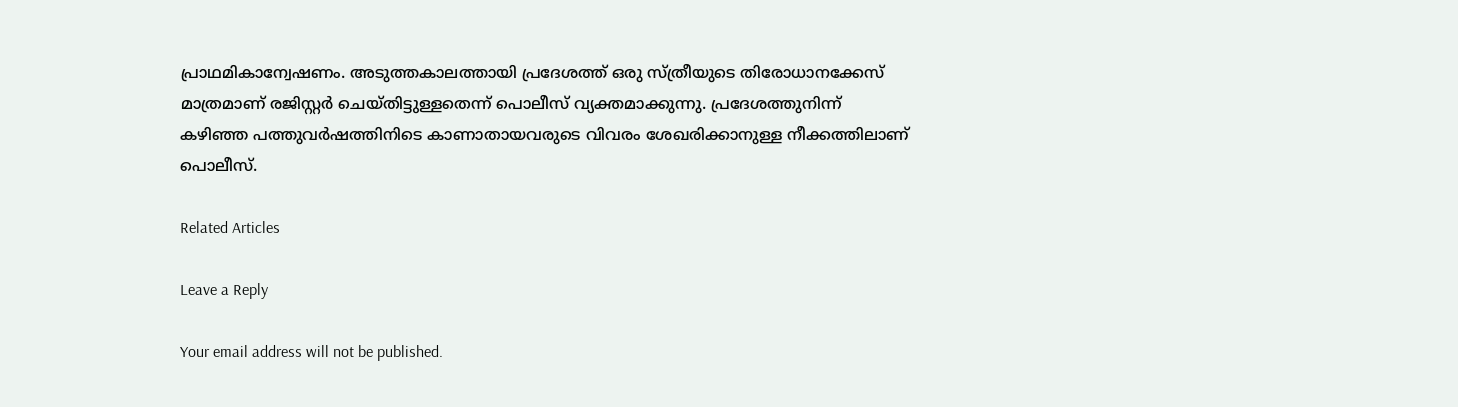പ്രാഥമികാന്വേഷണം. അടുത്തകാലത്തായി പ്രദേശത്ത് ഒരു സ്ത്രീയുടെ തിരോധാനക്കേസ് മാത്രമാണ് രജിസ്റ്റർ ചെയ്തിട്ടുള്ളതെന്ന് പൊലീസ് വ്യക്തമാക്കുന്നു. പ്രദേശത്തുനിന്ന് കഴിഞ്ഞ പത്തുവർഷത്തിനിടെ കാണാതായവരുടെ വിവരം ശേഖരിക്കാനുള്ള നീക്കത്തിലാണ് പൊലീസ്.

Related Articles

Leave a Reply

Your email address will not be published.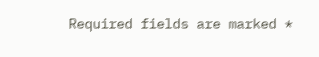Required fields are marked *